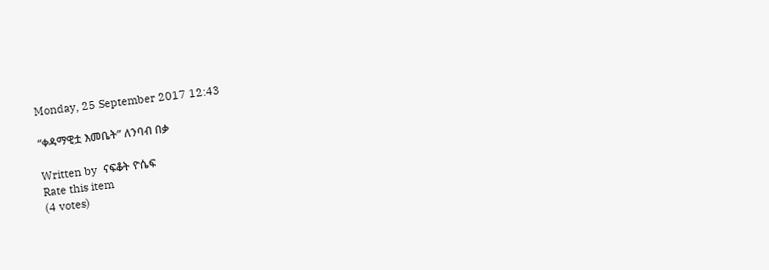Monday, 25 September 2017 12:43

“ቀዳማዊቷ እመቤት” ለንባብ በቃ

Written by  ናፍቆት ዮሴፍ
Rate this item
(4 votes)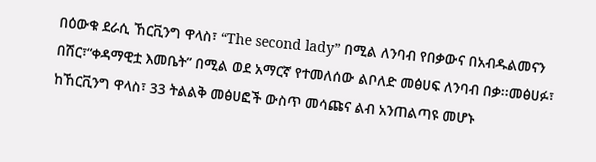በዕውቁ ደራሲ ኸርቪንግ ዋላስ፣ “The second lady” በሚል ለንባብ የበቃውና በአብዱልመናን በሽር፣“ቀዳማዊቷ እመቤት” በሚል ወደ አማርኛ የተመለሰው ልቦለድ መፅሀፍ ለንባብ በቃ፡፡መፅሀፉ፣ ከኸርቪንግ ዋላስ፣ 33 ትልልቅ መፅሀፎች ውስጥ መሳጩና ልብ አንጠልጣዩ መሆኑ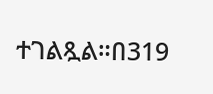ተገልጿል።በ319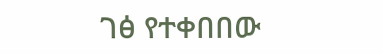ገፅ የተቀበበው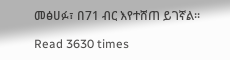መፅሀፉ፣ በ71 ብር እየተሸጠ ይገኛል፡፡

Read 3630 times